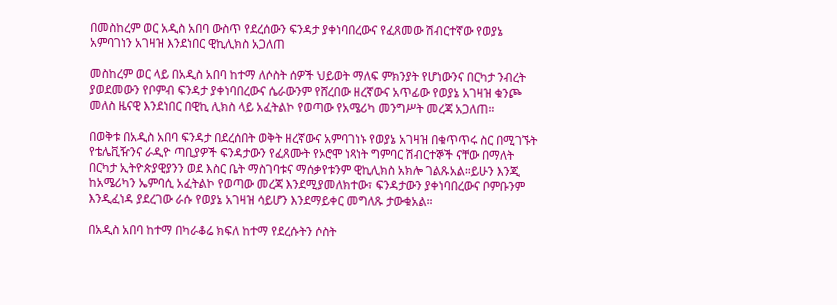በመስከረም ወር አዲስ አበባ ውስጥ የደረሰውን ፍንዳታ ያቀነባበረውና የፈጸመው ሽብርተኛው የወያኔ አምባገነን አገዛዝ እንደነበር ዊኪሊክስ አጋለጠ

መስከረም ወር ላይ በአዲስ አበባ ከተማ ለሶስት ሰዎች ህይወት ማለፍ ምክንያት የሆነውንና በርካታ ንብረት ያወደመውን የቦምብ ፍንዳታ ያቀነባበረውና ሴራውንም የሸረበው ዘረኛውና አጥፊው የወያኔ አገዛዝ ቁንጮ መለስ ዜናዊ እንደነበር በዊኪ ሊክስ ላይ አፈትልኮ የወጣው የአሜሪካ መንግሥት መረጃ አጋለጠ።

በወቅቱ በአዲስ አበባ ፍንዳታ በደረሰበት ወቅት ዘረኛውና አምባገነኑ የወያኔ አገዛዝ በቁጥጥሩ ስር በሚገኙት የቴሌቪዥንና ራዲዮ ጣቢያዎች ፍንዳታውን የፈጸሙት የኦሮሞ ነጻነት ግምባር ሽብርተኞች ናቸው በማለት በርካታ ኢትዮጵያዊያንን ወደ እስር ቤት ማስገባቱና ማሰቃየቱንም ዊኪሊክስ አክሎ ገልጹአል።ይሁን እንጂ ከአሜሪካን ኤምባሲ አፈትልኮ የወጣው መረጃ እንደሚያመለክተው፣ ፍንዳታውን ያቀነባበረውና ቦምቡንም እንዲፈነዳ ያደረገው ራሱ የወያኔ አገዛዝ ሳይሆን እንደማይቀር መግለጹ ታውቁአል።

በአዲስ አበባ ከተማ በካራቆሬ ክፍለ ከተማ የደረሱትን ሶስት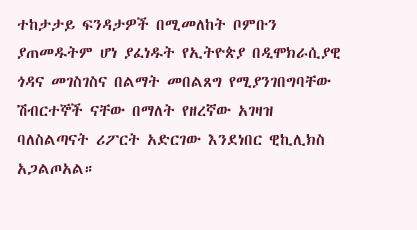ተከታታይ ፍንዳታዎች በሚመለከት ቦምቡን ያጠመዱትም ሆነ ያፈነዱት የኢትዮጵያ በዲሞክራሲያዊ ጎዳና መገስገስና በልማት መበልጸግ የሚያንገበግባቸው ሽብርተኞች ናቸው በማለት የዘረኛው አገዛዝ ባለስልጣናት ሪፖርት አድርገው እንደነበር ዊኪሊክስ አጋልጦአል።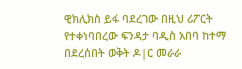ዊክሊክስ ይፋ ባደረገው በዚህ ሪፖርት የተቀነባበረው ፍንዳታ ባዲስ አበባ ከተማ በደረሰበት ወቅት ዶ|ር መራራ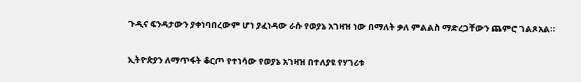ጉዲና ፍንዳታውን ያቀነባበረውም ሆነ ያፈነዳው ራሱ የወያኔ አገዛዝ ነው በማለት ቃለ ምልልስ ማድረጋቸውን ጨምሮ ገልጾአል።

ኢትዮጵያን ለማጥፋት ቆርጦ የተነሳው የወያኔ አገዛዝ በተለያዩ የሃገሪቱ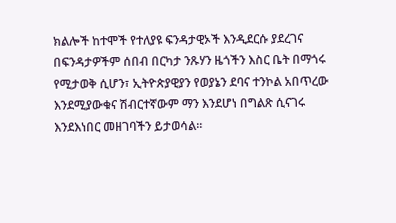ክልሎች ከተሞች የተለያዩ ፍንዳታዊኦች እንዲደርሱ ያደረገና በፍንዳታዎችም ሰበብ በርካታ ንጹሃን ዜጎችን እስር ቤት በማጎሩ የሚታወቅ ሲሆን፣ ኢትዮጵያዊያን የወያኔን ደባና ተንኮል አበጥረው እንደሚያውቁና ሽብርተኛውም ማን እንደሆነ በግልጽ ሲናገሩ እንደእነበር መዘገባችን ይታወሳል።